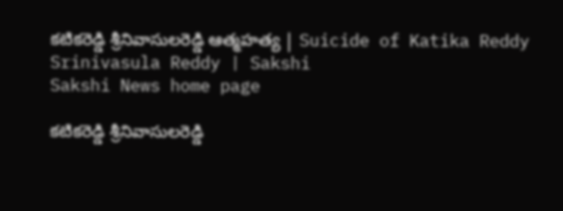కటికరెడ్డి శ్రీనివాసులరెడ్డి ఆత్మహత్య | Suicide of Katika Reddy Srinivasula Reddy | Sakshi
Sakshi News home page

కటికరెడ్డి శ్రీనివాసులరెడ్డి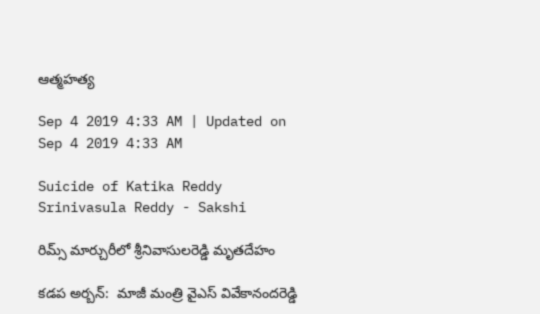ఆత్మహత్య

Sep 4 2019 4:33 AM | Updated on Sep 4 2019 4:33 AM

Suicide of Katika Reddy Srinivasula Reddy - Sakshi

రిమ్స్‌ మార్చురీలో శ్రీనివాసులరెడ్డి మృతదేహం

కడప అర్బన్‌:  మాజీ మంత్రి వైఎస్‌ వివేకానందరెడ్డి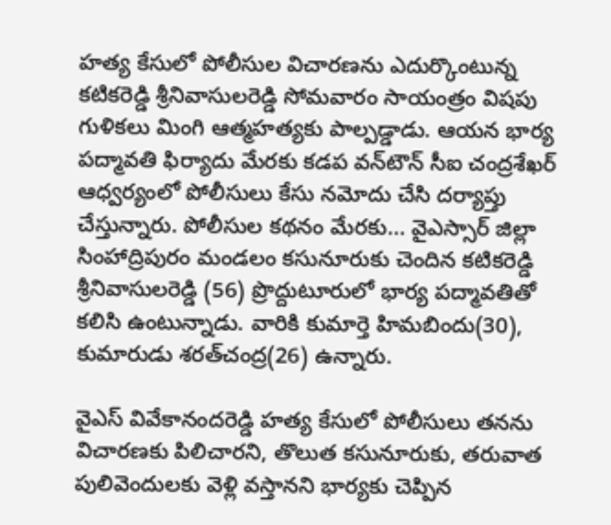హత్య కేసులో పోలీసుల విచారణను ఎదుర్కొంటున్న కటికరెడ్డి శ్రీనివాసులరెడ్డి సోమవారం సాయంత్రం విషపు గుళికలు మింగి ఆత్మహత్యకు పాల్పడ్డాడు. ఆయన భార్య పద్మావతి ఫిర్యాదు మేరకు కడప వన్‌టౌన్‌ సీఐ చంద్రశేఖర్‌ ఆధ్వర్యంలో పోలీసులు కేసు నమోదు చేసి దర్యాప్తు చేస్తున్నారు. పోలీసుల కథనం మేరకు... వైఎస్సార్‌ జిల్లా సింహాద్రిపురం మండలం కసునూరుకు చెందిన కటికరెడ్డి శ్రీనివాసులరెడ్డి (56) ప్రొద్దుటూరులో భార్య పద్మావతితో కలిసి ఉంటున్నాడు. వారికి కుమార్తె హిమబిందు(30), కుమారుడు శరత్‌చంద్ర(26) ఉన్నారు.

వైఎస్‌ వివేకానందరెడ్డి హత్య కేసులో పోలీసులు తనను విచారణకు పిలిచారని, తొలుత కసునూరుకు, తరువాత పులివెందులకు వెళ్లి వస్తానని భార్యకు చెప్పిన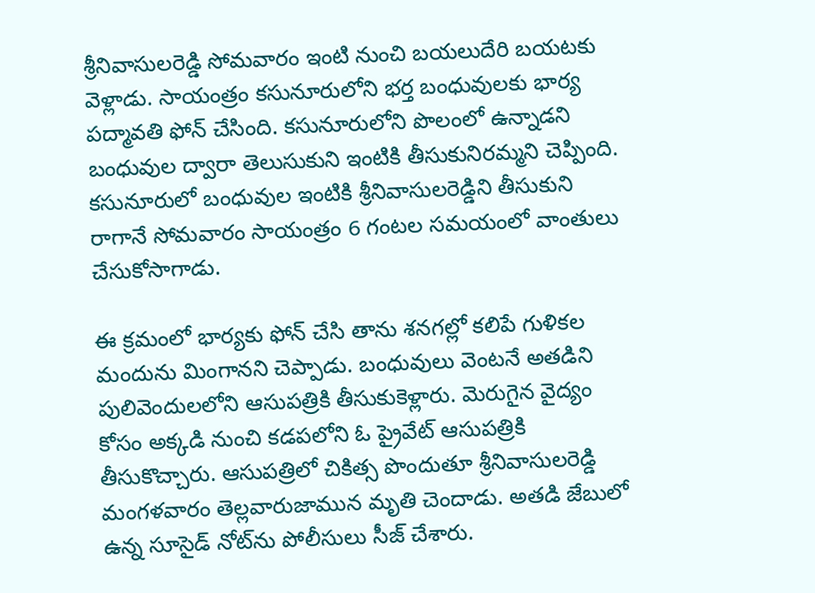శ్రీనివాసులరెడ్డి సోమవారం ఇంటి నుంచి బయలుదేరి బయటకు వెళ్లాడు. సాయంత్రం కసునూరులోని భర్త బంధువులకు భార్య పద్మావతి ఫోన్‌ చేసింది. కసునూరులోని పొలంలో ఉన్నాడని బంధువుల ద్వారా తెలుసుకుని ఇంటికి తీసుకునిరమ్మని చెప్పింది. కసునూరులో బంధువుల ఇంటికి శ్రీనివాసులరెడ్డిని తీసుకుని రాగానే సోమవారం సాయంత్రం 6 గంటల సమయంలో వాంతులు చేసుకోసాగాడు.

ఈ క్రమంలో భార్యకు ఫోన్‌ చేసి తాను శనగల్లో కలిపే గుళికల మందును మింగానని చెప్పాడు. బంధువులు వెంటనే అతడిని పులివెందులలోని ఆసుపత్రికి తీసుకుకెళ్లారు. మెరుగైన వైద్యం కోసం అక్కడి నుంచి కడపలోని ఓ ప్రైవేట్‌ ఆసుపత్రికి తీసుకొచ్చారు. ఆసుపత్రిలో చికిత్స పొందుతూ శ్రీనివాసులరెడ్డి మంగళవారం తెల్లవారుజామున మృతి చెందాడు. అతడి జేబులో ఉన్న సూసైడ్‌ నోట్‌ను పోలీసులు సీజ్‌ చేశారు.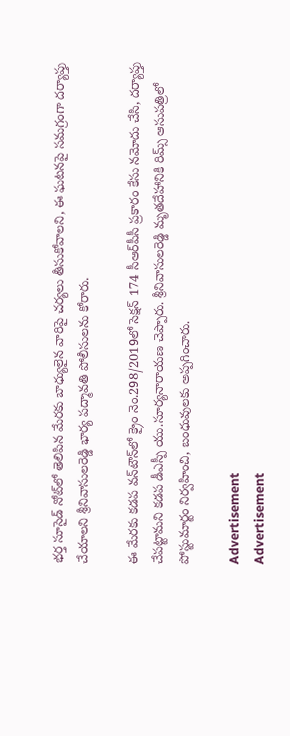భర్త సూసైడ్‌ నోట్‌లో తెలిపిన మేరకు బాధ్యులైన వారిపై చర్యలు తీసుకోవాలని, ఈ ఘటనపై సమగ్రంగా దర్యాప్తు చేయాలని శ్రీనివాసులరెడ్డి భార్య పద్మావతి పోలీసులను కోరారు.

ఈ మేరకు కడప వన్‌టౌన్‌లో క్రైం నెం.298/2019లో సెక్షన్‌ 174 సీఆర్‌పీసీ ప్రకారం కేసు నమోదు చేసి, దర్యాప్తు చేపట్టామని కడప డీఎస్పీ యు.సూర్యనారాయణ చెప్పారు. శ్రీనివాసులరెడ్డి మృతదేహానికి రిమ్స్‌ ఆసుపత్రిలో పోస్టుమార్టం నిర్వహించి, బంధువులకు అప్పగించారు.

Advertisement
Advertisement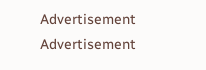Advertisement
Advertisement